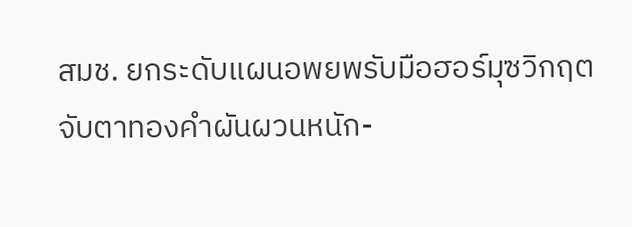สมช. ยกระดับแผนอพยพรับมือฮอร์มุซวิกฤต
จับตาทองคำผันผวนหนัก-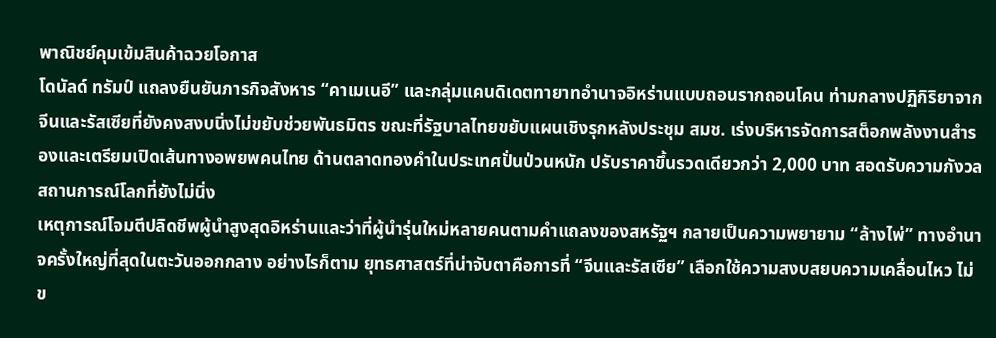พาณิชย์คุมเข้มสินค้าฉวยโอกาส
โดนัลด์ ทรัมป์ แถลงยืนยันภารกิจสังหาร “คาเมเนอี” และกลุ่มแคนดิเดตทายาทอำนาจอิหร่านแบบถอนรากถอนโคน ท่ามกลางปฏิกิริยาจากจีนและรัสเซียที่ยังคงสงบนิ่งไม่ขยับช่วยพันธมิตร ขณะที่รัฐบาลไทยขยับแผนเชิงรุกหลังประชุม สมช. เร่งบริหารจัดการสต็อกพลังงานสำรองและเตรียมเปิดเส้นทางอพยพคนไทย ด้านตลาดทองคำในประเทศปั่นป่วนหนัก ปรับราคาขึ้นรวดเดียวกว่า 2,000 บาท สอดรับความกังวลสถานการณ์โลกที่ยังไม่นิ่ง
เหตุการณ์โจมตีปลิดชีพผู้นำสูงสุดอิหร่านและว่าที่ผู้นำรุ่นใหม่หลายคนตามคำแถลงของสหรัฐฯ กลายเป็นความพยายาม “ล้างไพ่” ทางอำนาจครั้งใหญ่ที่สุดในตะวันออกกลาง อย่างไรก็ตาม ยุทธศาสตร์ที่น่าจับตาคือการที่ “จีนและรัสเซีย” เลือกใช้ความสงบสยบความเคลื่อนไหว ไม่ข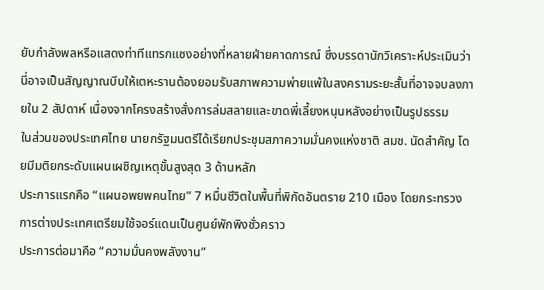ยับกำลังพลหรือแสดงท่าทีแทรกแซงอย่างที่หลายฝ่ายคาดการณ์ ซึ่งบรรดานักวิเคราะห์ประเมินว่านี่อาจเป็นสัญญาณบีบให้เตหะรานต้องยอมรับสภาพความพ่ายแพ้ในสงครามระยะสั้นที่อาจจบลงภายใน 2 สัปดาห์ เนื่องจากโครงสร้างสั่งการล่มสลายและขาดพี่เลี้ยงหนุนหลังอย่างเป็นรูปธรรม
ในส่วนของประเทศไทย นายกรัฐมนตรีได้เรียกประชุมสภาความมั่นคงแห่งชาติ สมช. นัดสำคัญ โดยมีมติยกระดับแผนเผชิญเหตุขั้นสูงสุด 3 ด้านหลัก
ประการแรกคือ “แผนอพยพคนไทย” 7 หมื่นชีวิตในพื้นที่พิกัดอันตราย 210 เมือง โดยกระทรวงการต่างประเทศเตรียมใช้จอร์แดนเป็นศูนย์พักพิงชั่วคราว
ประการต่อมาคือ “ความมั่นคงพลังงาน”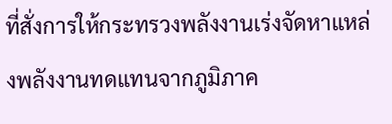ที่สั่งการให้กระทรวงพลังงานเร่งจัดหาแหล่งพลังงานทดแทนจากภูมิภาค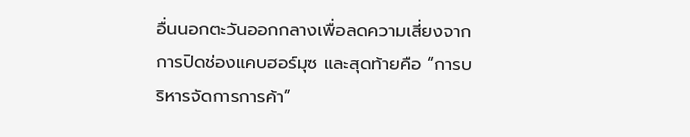อื่นนอกตะวันออกกลางเพื่อลดความเสี่ยงจากการปิดช่องแคบฮอร์มุซ และสุดท้ายคือ “การบริหารจัดการการค้า”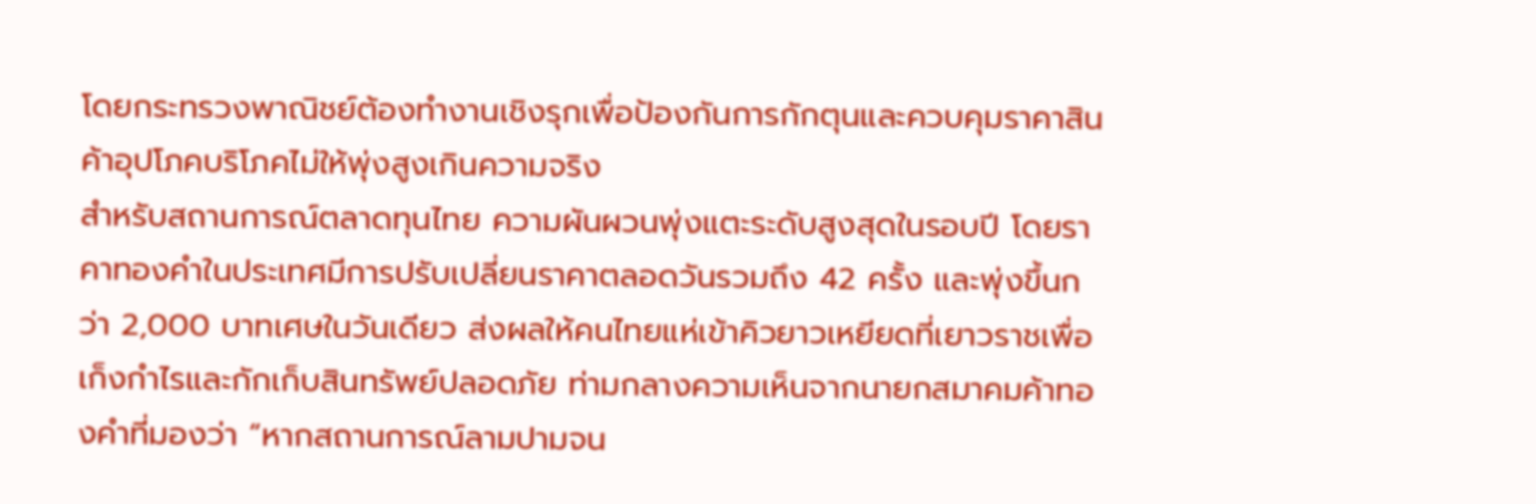โดยกระทรวงพาณิชย์ต้องทำงานเชิงรุกเพื่อป้องกันการกักตุนและควบคุมราคาสินค้าอุปโภคบริโภคไม่ให้พุ่งสูงเกินความจริง
สำหรับสถานการณ์ตลาดทุนไทย ความผันผวนพุ่งแตะระดับสูงสุดในรอบปี โดยราคาทองคำในประเทศมีการปรับเปลี่ยนราคาตลอดวันรวมถึง 42 ครั้ง และพุ่งขึ้นกว่า 2,000 บาทเศษในวันเดียว ส่งผลให้คนไทยแห่เข้าคิวยาวเหยียดที่เยาวราชเพื่อเก็งกำไรและกักเก็บสินทรัพย์ปลอดภัย ท่ามกลางความเห็นจากนายกสมาคมค้าทองคำที่มองว่า “หากสถานการณ์ลามปามจน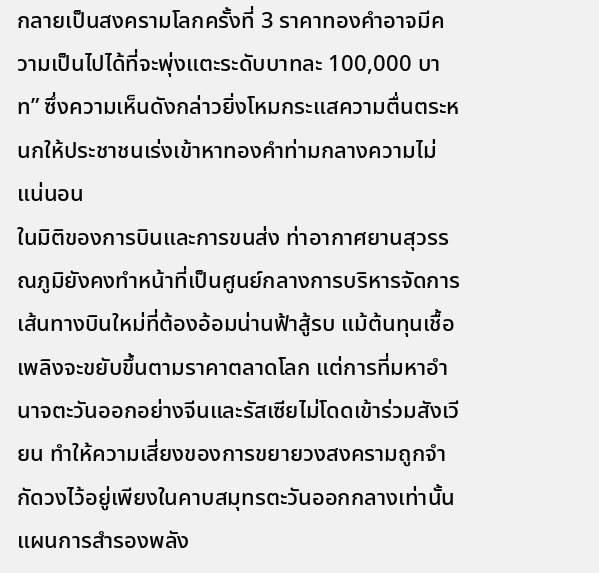กลายเป็นสงครามโลกครั้งที่ 3 ราคาทองคำอาจมีความเป็นไปได้ที่จะพุ่งแตะระดับบาทละ 100,000 บาท” ซึ่งความเห็นดังกล่าวยิ่งโหมกระแสความตื่นตระหนกให้ประชาชนเร่งเข้าหาทองคำท่ามกลางความไม่แน่นอน
ในมิติของการบินและการขนส่ง ท่าอากาศยานสุวรรณภูมิยังคงทำหน้าที่เป็นศูนย์กลางการบริหารจัดการเส้นทางบินใหม่ที่ต้องอ้อมน่านฟ้าสู้รบ แม้ต้นทุนเชื้อเพลิงจะขยับขึ้นตามราคาตลาดโลก แต่การที่มหาอำนาจตะวันออกอย่างจีนและรัสเซียไม่โดดเข้าร่วมสังเวียน ทำให้ความเสี่ยงของการขยายวงสงครามถูกจำกัดวงไว้อยู่เพียงในคาบสมุทรตะวันออกกลางเท่านั้น
แผนการสำรองพลัง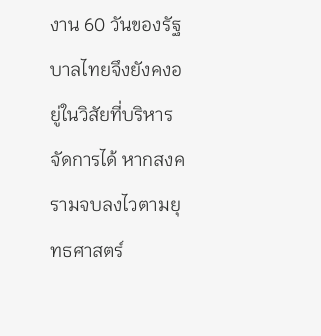งาน 60 วันของรัฐบาลไทยจึงยังคงอยู่ในวิสัยที่บริหารจัดการได้ หากสงครามจบลงไวตามยุทธศาสตร์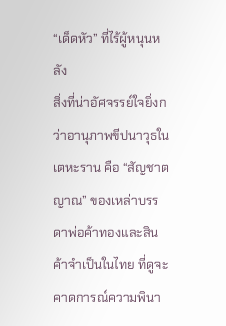“เด็ดหัว” ที่ไร้ผู้หนุนหลัง
สิ่งที่น่าอัศจรรย์ใจยิ่งกว่าอานุภาพขีปนาวุธในเตหะราน คือ “สัญชาตญาณ” ของเหล่าบรรดาพ่อค้าทองและสินค้าจำเป็นในไทย ที่ดูจะคาดการณ์ความพินา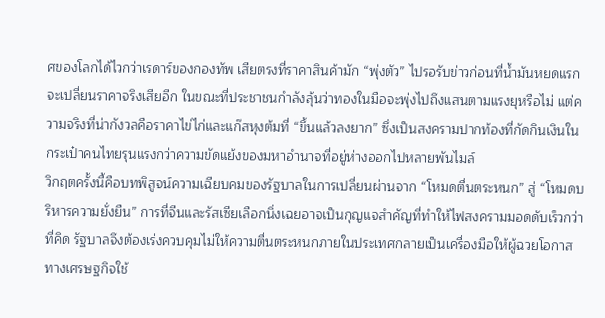ศของโลกได้ไวกว่าเรดาร์ของกองทัพ เสียตรงที่ราคาสินค้ามัก “พุ่งตัว” ไปรอรับข่าวก่อนที่น้ำมันหยดแรกจะเปลี่ยนราคาจริงเสียอีก ในขณะที่ประชาชนกำลังลุ้นว่าทองในมือจะพุ่งไปถึงแสนตามแรงยุหรือไม่ แต่ความจริงที่น่ากังวลคือราคาไข่ไก่และแก๊สหุงต้มที่ “ขึ้นแล้วลงยาก” ซึ่งเป็นสงครามปากท้องที่กัดกินเงินในกระเป๋าคนไทยรุนแรงกว่าความขัดแย้งของมหาอำนาจที่อยู่ห่างออกไปหลายพันไมล์
วิกฤตครั้งนี้คือบทพิสูจน์ความเฉียบคมของรัฐบาลในการเปลี่ยนผ่านจาก “โหมดตื่นตระหนก” สู่ “โหมดบริหารความยั่งยืน” การที่จีนและรัสเซียเลือกนิ่งเฉยอาจเป็นกุญแจสำคัญที่ทำให้ไฟสงครามมอดดับเร็วกว่าที่คิด รัฐบาลจึงต้องเร่งควบคุมไม่ให้ความตื่นตระหนกภายในประเทศกลายเป็นเครื่องมือให้ผู้ฉวยโอกาสทางเศรษฐกิจใช้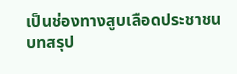เป็นช่องทางสูบเลือดประชาชน บทสรุป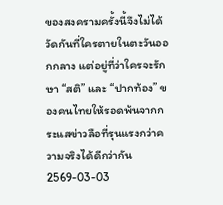ของสงครามครั้งนี้จึงไม่ได้วัดกันที่ใครตายในตะวันออกกลาง แต่อยู่ที่ว่าใครจะรักษา “สติ” และ “ปากท้อง” ของคนไทยให้รอดพ้นจากกระแสข่าวลือที่รุนแรงกว่าความจริงได้ดีกว่ากัน
2569-03-03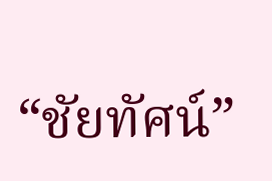“ชัยทัศน์”